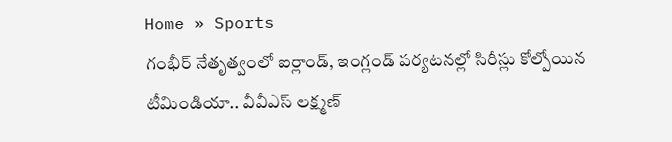Home » Sports
గంభీర్ నేతృత్వంలో ఐర్లాండ్, ఇంగ్లండ్ పర్యటనల్లో సిరీస్లు కోల్పోయిన టీమిండియా.. వీవీఎస్ లక్ష్మణ్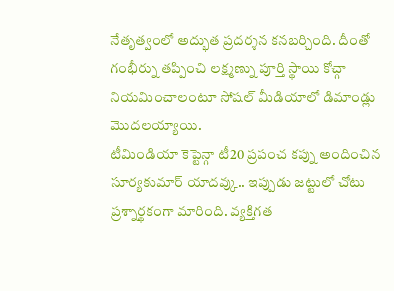నేతృత్వంలో అద్భుత ప్రదర్శన కనబర్చింది. దీంతో గంభీర్ను తప్పించి లక్ష్మణ్ను పూర్తి స్థాయి కోచ్గా నియమించాలంటూ సోషల్ మీడియాలో డిమాండ్లు మొదలయ్యాయి.
టీమిండియా కెప్టెన్గా టీ20 ప్రపంచ కప్ను అందించిన సూర్యకుమార్ యాదవ్కు.. ఇప్పుడు జట్టులో చోటు ప్రశ్నార్థకంగా మారింది. వ్యక్తిగత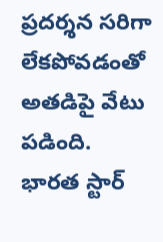ప్రదర్శన సరిగా లేకపోవడంతో అతడిపై వేటు పడింది.
భారత స్టార్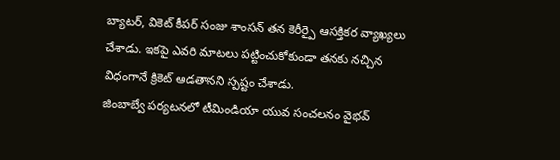బ్యాటర్, వికెట్ కీపర్ సంజు శాంసన్ తన కెరీర్పై ఆసక్తికర వ్యాఖ్యలు చేశాడు. ఇకపై ఎవరి మాటలు పట్టించుకోకుండా తనకు నచ్చిన విధంగానే క్రికెట్ ఆడతానని స్పష్టం చేశాడు.
జింబాబ్వే పర్యటనలో టీమిండియా యువ సంచలనం వైభవ్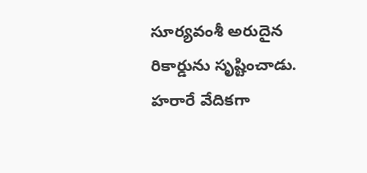సూర్యవంశీ అరుదైన రికార్డును సృష్టించాడు. హరారే వేదికగా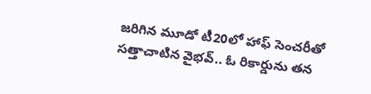జరిగిన మూడో టీ20లో హాఫ్ సెంచరీతో సత్తాచాటిన వైభవ్.. ఓ రికార్డును తన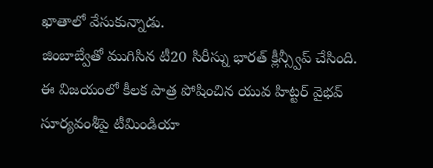ఖాతాలో వేసుకున్నాడు.
జింబాబ్వేతో ముగిసిన టీ20 సిరీస్ను భారత్ క్లీన్స్వీప్ చేసింది. ఈ విజయంలో కీలక పాత్ర పోషించిన యువ హిట్టర్ వైభవ్ సూర్యవంశీపై టీమిండియా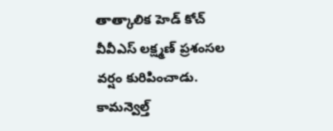తాత్కాలిక హెడ్ కోచ్ వీవీఎస్ లక్ష్మణ్ ప్రశంసల వర్షం కురిపించాడు.
కామన్వెల్త్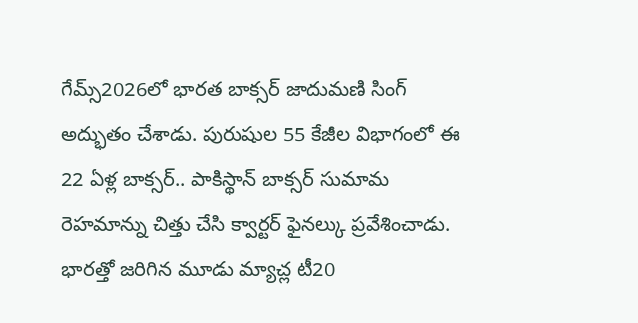గేమ్స్2026లో భారత బాక్సర్ జాదుమణి సింగ్ అద్భుతం చేశాడు. పురుషుల 55 కేజీల విభాగంలో ఈ 22 ఏళ్ల బాక్సర్.. పాకిస్థాన్ బాక్సర్ సుమామ రెహమాన్ను చిత్తు చేసి క్వార్టర్ ఫైనల్కు ప్రవేశించాడు.
భారత్తో జరిగిన మూడు మ్యాచ్ల టీ20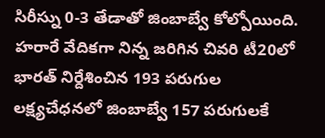సిరీస్ను 0-3 తేడాతో జింబాబ్వే కోల్పోయింది. హరారే వేదికగా నిన్న జరిగిన చివరి టీ20లో భారత్ నిర్దేశించిన 193 పరుగుల లక్ష్యచేధనలో జింబాబ్వే 157 పరుగులకే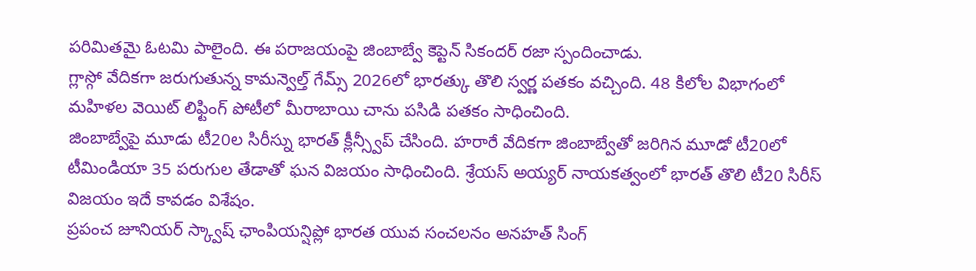పరిమితమై ఓటమి పాలైంది. ఈ పరాజయంపై జింబాబ్వే కెప్టెన్ సికందర్ రజా స్పందించాడు.
గ్లాస్గో వేదికగా జరుగుతున్న కామన్వెల్త్ గేమ్స్ 2026లో భారత్కు తొలి స్వర్ణ పతకం వచ్చింది. 48 కిలోల విభాగంలో మహిళల వెయిట్ లిఫ్టింగ్ పోటీలో మీరాబాయి చాను పసిడి పతకం సాధించింది.
జింబాబ్వేపై మూడు టీ20ల సిరీస్ను భారత్ క్లీన్స్వీప్ చేసింది. హరారే వేదికగా జింబాబ్వేతో జరిగిన మూడో టీ20లో టీమిండియా 35 పరుగుల తేడాతో ఘన విజయం సాధించింది. శ్రేయస్ అయ్యర్ నాయకత్వంలో భారత్ తొలి టీ20 సిరీస్ విజయం ఇదే కావడం విశేషం.
ప్రపంచ జూనియర్ స్క్వాష్ ఛాంపియన్షిప్లో భారత యువ సంచలనం అనహత్ సింగ్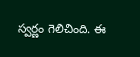స్వర్ణం గెలిచింది. ఈ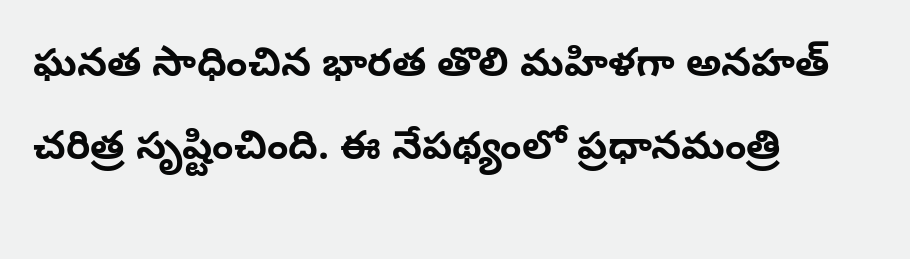ఘనత సాధించిన భారత తొలి మహిళగా అనహత్ చరిత్ర సృష్టించింది. ఈ నేపథ్యంలో ప్రధానమంత్రి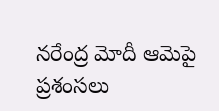నరేంద్ర మోదీ ఆమెపై ప్రశంసలు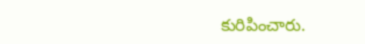కురిపించారు.